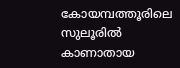കോയമ്പത്തൂരിലെ സുലൂരിൽ കാണാതായ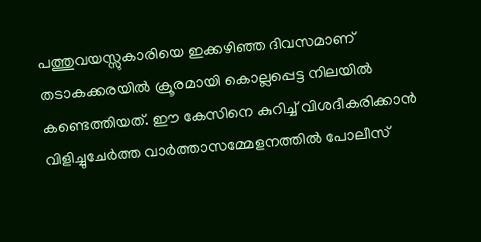പത്തുവയസ്സുകാരിയെ ഇക്കഴിഞ്ഞ ദിവസമാണ് തടാകക്കരയിൽ ക്രൂരമായി കൊല്ലപ്പെട്ട നിലയിൽ കണ്ടെത്തിയത്. ഈ കേസിനെ കുറിച്ച് വിശദീകരിക്കാൻ വിളിച്ചുചേർത്ത വാർത്താസമ്മേളനത്തിൽ പോലീസ്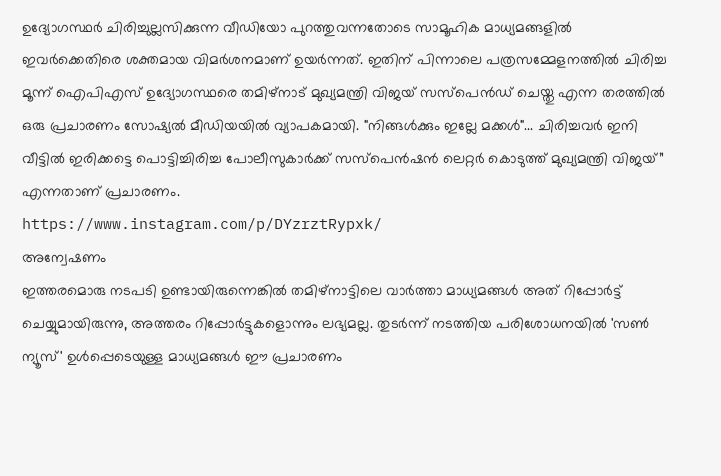ഉദ്യോഗസ്ഥർ ചിരിച്ചുല്ലസിക്കുന്ന വീഡിയോ പുറത്തുവന്നതോടെ സാമൂഹിക മാധ്യമങ്ങളിൽ ഇവർക്കെതിരെ ശക്തമായ വിമർശനമാണ് ഉയർന്നത്. ഇതിന് പിന്നാലെ പത്രസമ്മേളനത്തിൽ ചിരിച്ച മൂന്ന് ഐപിഎസ് ഉദ്യോഗസ്ഥരെ തമിഴ്നാട് മുഖ്യമന്ത്രി വിജയ് സസ്പെൻഡ് ചെയ്തു എന്ന തരത്തിൽ ഒരു പ്രചാരണം സോഷ്യൽ മീഡിയയിൽ വ്യാപകമായി. "നിങ്ങൾക്കും ഇല്ലേ മക്കൾ"... ചിരിച്ചവർ ഇനി വീട്ടിൽ ഇരിക്കട്ടെ പൊട്ടിച്ചിരിച്ച പോലീസുകാർക്ക് സസ്പെൻഷൻ ലെറ്റർ കൊടുത്ത് മുഖ്യമന്ത്രി വിജയ്” എന്നതാണ് പ്രചാരണം.
https://www.instagram.com/p/DYzrztRypxk/
അന്വേഷണം
ഇത്തരമൊരു നടപടി ഉണ്ടായിരുന്നെങ്കിൽ തമിഴ്നാട്ടിലെ വാർത്താ മാധ്യമങ്ങൾ അത് റിപ്പോർട്ട് ചെയ്യുമായിരുന്നു, അത്തരം റിപ്പോർട്ടുകളൊന്നും ലഭ്യമല്ല. തുടർന്ന് നടത്തിയ പരിശോധനയിൽ 'സൺ ന്യൂസ്' ഉൾപ്പെടെയുള്ള മാധ്യമങ്ങൾ ഈ പ്രചാരണം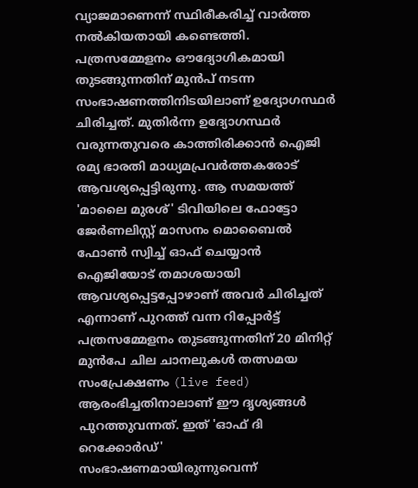വ്യാജമാണെന്ന് സ്ഥിരീകരിച്ച് വാർത്ത നൽകിയതായി കണ്ടെത്തി. പത്രസമ്മേളനം ഔദ്യോഗികമായി തുടങ്ങുന്നതിന് മുൻപ് നടന്ന സംഭാഷണത്തിനിടയിലാണ് ഉദ്യോഗസ്ഥർ ചിരിച്ചത്. മുതിർന്ന ഉദ്യോഗസ്ഥർ വരുന്നതുവരെ കാത്തിരിക്കാൻ ഐജി രമ്യ ഭാരതി മാധ്യമപ്രവർത്തകരോട് ആവശ്യപ്പെട്ടിരുന്നു. ആ സമയത്ത് 'മാലൈ മുരശ്' ടിവിയിലെ ഫോട്ടോ ജേർണലിസ്റ്റ് മാസനം മൊബൈൽ ഫോൺ സ്വിച്ച് ഓഫ് ചെയ്യാൻ ഐജിയോട് തമാശയായി ആവശ്യപ്പെട്ടപ്പോഴാണ് അവർ ചിരിച്ചത് എന്നാണ് പുറത്ത് വന്ന റിപ്പോർട്ട്
പത്രസമ്മേളനം തുടങ്ങുന്നതിന് 20 മിനിറ്റ് മുൻപേ ചില ചാനലുകൾ തത്സമയ സംപ്രേക്ഷണം (live feed) ആരംഭിച്ചതിനാലാണ് ഈ ദൃശ്യങ്ങൾ പുറത്തുവന്നത്. ഇത് 'ഓഫ് ദി റെക്കോർഡ്' സംഭാഷണമായിരുന്നുവെന്ന്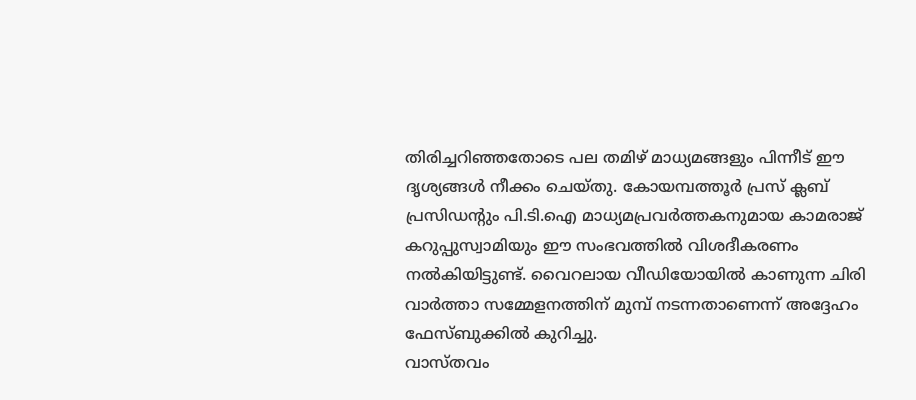തിരിച്ചറിഞ്ഞതോടെ പല തമിഴ് മാധ്യമങ്ങളും പിന്നീട് ഈ ദൃശ്യങ്ങൾ നീക്കം ചെയ്തു. കോയമ്പത്തൂർ പ്രസ് ക്ലബ് പ്രസിഡന്റും പി.ടി.ഐ മാധ്യമപ്രവർത്തകനുമായ കാമരാജ് കറുപ്പുസ്വാമിയും ഈ സംഭവത്തിൽ വിശദീകരണം നൽകിയിട്ടുണ്ട്. വൈറലായ വീഡിയോയിൽ കാണുന്ന ചിരി വാർത്താ സമ്മേളനത്തിന് മുമ്പ് നടന്നതാണെന്ന് അദ്ദേഹം ഫേസ്ബുക്കിൽ കുറിച്ചു.
വാസ്തവം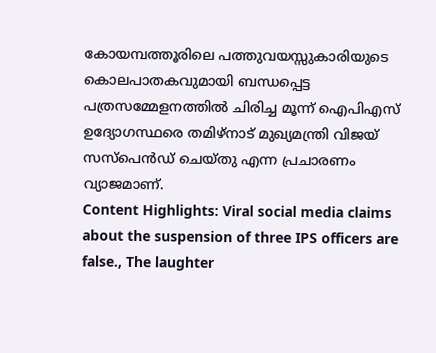കോയമ്പത്തൂരിലെ പത്തുവയസ്സുകാരിയുടെ കൊലപാതകവുമായി ബന്ധപ്പെട്ട പത്രസമ്മേളനത്തിൽ ചിരിച്ച മൂന്ന് ഐപിഎസ് ഉദ്യോഗസ്ഥരെ തമിഴ്നാട് മുഖ്യമന്ത്രി വിജയ് സസ്പെൻഡ് ചെയ്തു എന്ന പ്രചാരണം വ്യാജമാണ്.
Content Highlights: Viral social media claims about the suspension of three IPS officers are false., The laughter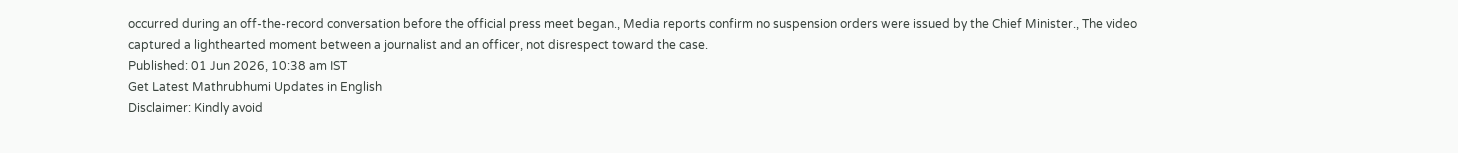occurred during an off-the-record conversation before the official press meet began., Media reports confirm no suspension orders were issued by the Chief Minister., The video captured a lighthearted moment between a journalist and an officer, not disrespect toward the case.
Published: 01 Jun 2026, 10:38 am IST
Get Latest Mathrubhumi Updates in English
Disclaimer: Kindly avoid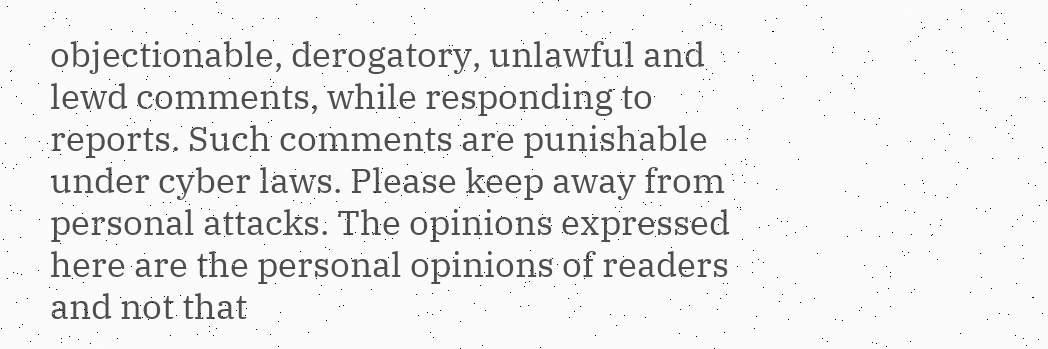objectionable, derogatory, unlawful and lewd comments, while responding to reports. Such comments are punishable under cyber laws. Please keep away from personal attacks. The opinions expressed here are the personal opinions of readers and not that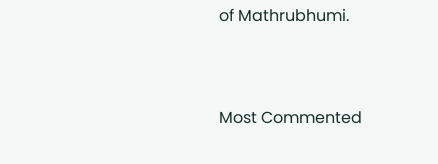of Mathrubhumi.



Most Commented